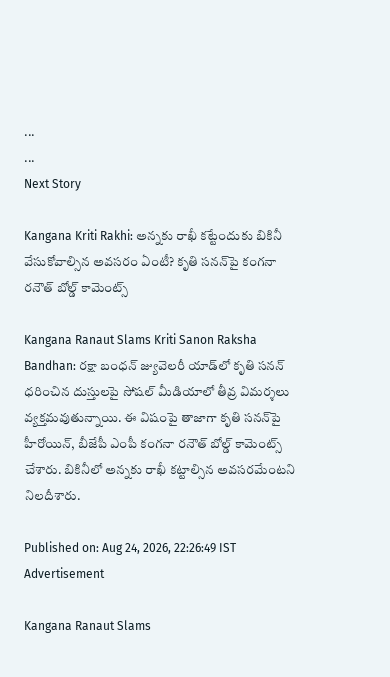...
...
Next Story

Kangana Kriti Rakhi: అన్నకు రాఖీ కట్టేందుకు బికినీ వేసుకోవాల్సిన అవసరం ఏంటీ? కృతి సనన్‌పై కంగనా రనౌత్ బోల్డ్ కామెంట్స్

Kangana Ranaut Slams Kriti Sanon Raksha Bandhan: రక్షా బంధన్ జ్యువెలరీ యాడ్‌లో కృతి సనన్ ధరించిన దుస్తులపై సోషల్ మీడియాలో తీవ్ర విమర్శలు వ్యక్తమవుతున్నాయి. ఈ విషంపై తాజాగా కృతి సనన్‌పై హీరోయిన్, బీజేపీ ఎంపీ కంగనా రనౌత్ బోల్డ్ కామెంట్స్ చేశారు. బికినీలో అన్నకు రాఖీ కట్టాల్సిన అవసరమేంటని నిలదీశారు.

Published on: Aug 24, 2026, 22:26:49 IST
Advertisement

Kangana Ranaut Slams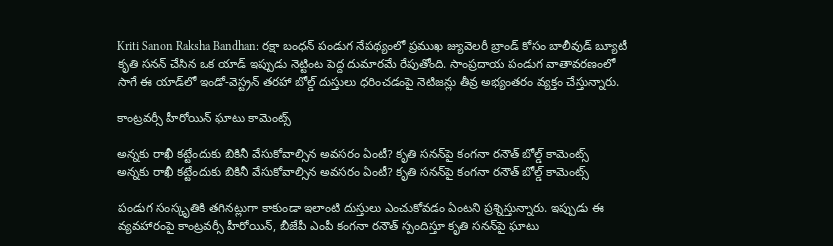Kriti Sanon Raksha Bandhan: రక్షా బంధన్ పండుగ నేపథ్యంలో ప్రముఖ జ్యువెలరీ బ్రాండ్ కోసం బాలీవుడ్ బ్యూటీ కృతి సనన్ చేసిన ఒక యాడ్ ఇప్పుడు నెట్టింట పెద్ద దుమారమే రేపుతోంది. సాంప్రదాయ పండుగ వాతావరణంలో సాగే ఈ యాడ్‌లో ఇండో-వెస్ట్రన్ తరహా బోల్డ్ దుస్తులు ధరించడంపై నెటిజన్లు తీవ్ర అభ్యంతరం వ్యక్తం చేస్తున్నారు.

కాంట్రవర్సీ హీరోయిన్ ఘాటు కామెంట్స్

అన్నకు రాఖీ కట్టేందుకు బికినీ వేసుకోవాల్సిన అవసరం ఏంటీ? కృతి సనన్‌పై కంగనా రనౌత్ బోల్డ్ కామెంట్స్
అన్నకు రాఖీ కట్టేందుకు బికినీ వేసుకోవాల్సిన అవసరం ఏంటీ? కృతి సనన్‌పై కంగనా రనౌత్ బోల్డ్ కామెంట్స్

పండుగ సంస్కృతికి తగినట్లుగా కాకుండా ఇలాంటి దుస్తులు ఎంచుకోవడం ఏంటని ప్రశ్నిస్తున్నారు. ఇప్పుడు ఈ వ్యవహారంపై కాంట్రవర్సీ హీరోయిన్, బీజేపీ ఎంపీ కంగనా రనౌత్ స్పందిస్తూ కృతి సనన్‌పై ఘాటు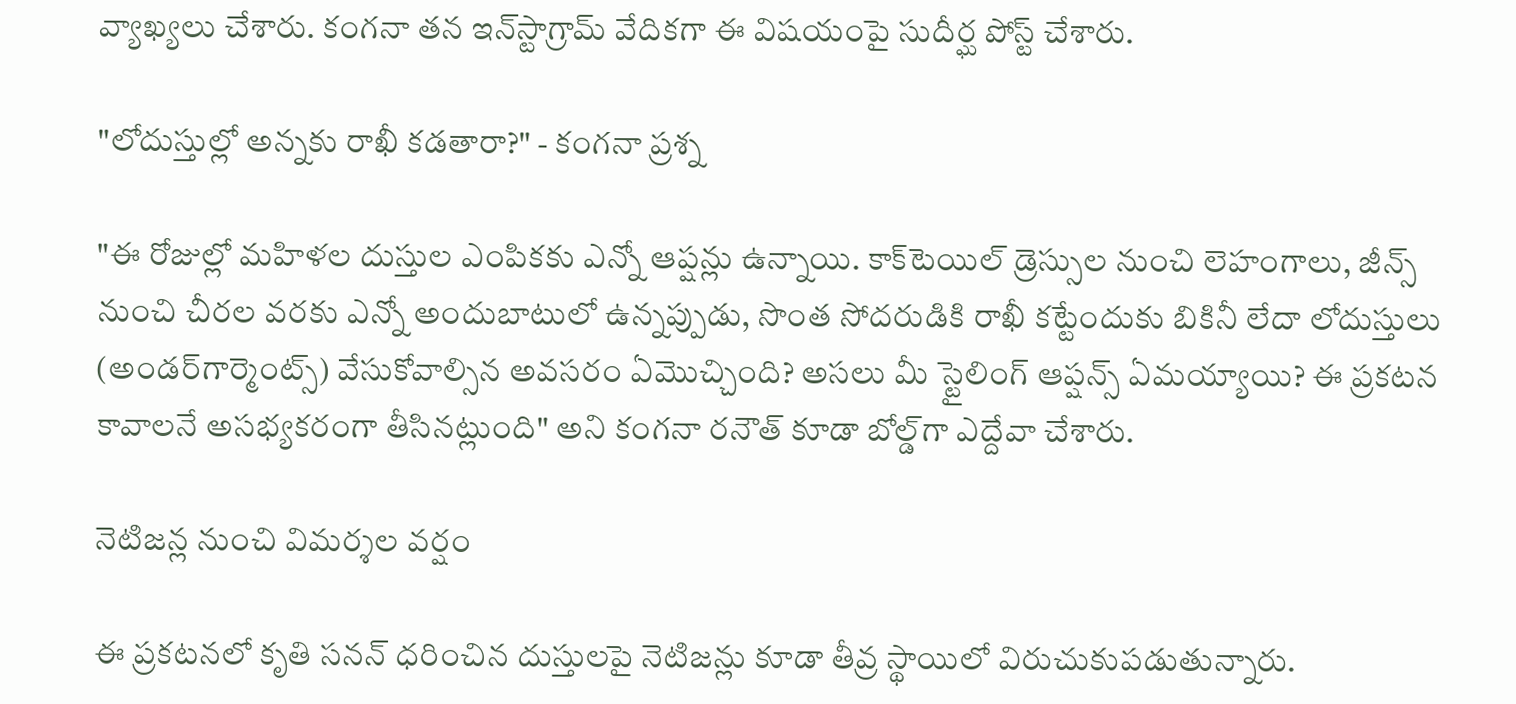వ్యాఖ్యలు చేశారు. కంగనా తన ఇన్‌స్టాగ్రామ్ వేదికగా ఈ విషయంపై సుదీర్ఘ పోస్ట్ చేశారు.

"లోదుస్తుల్లో అన్నకు రాఖీ కడతారా?" - కంగనా ప్రశ్న

"ఈ రోజుల్లో మహిళల దుస్తుల ఎంపికకు ఎన్నో ఆప్షన్లు ఉన్నాయి. కాక్‌టెయిల్ డ్రెస్సుల నుంచి లెహంగాలు, జీన్స్ నుంచి చీరల వరకు ఎన్నో అందుబాటులో ఉన్నప్పుడు, సొంత సోదరుడికి రాఖీ కట్టేందుకు బికినీ లేదా లోదుస్తులు (అండర్‌గార్మెంట్స్) వేసుకోవాల్సిన అవసరం ఏమొచ్చింది? అసలు మీ స్టైలింగ్ ఆప్షన్స్ ఏమయ్యాయి? ఈ ప్రకటన కావాలనే అసభ్యకరంగా తీసినట్లుంది" అని కంగనా రనౌత్ కూడా బోల్డ్‌గా ఎద్దేవా చేశారు.

నెటిజన్ల నుంచి విమర్శల వర్షం

ఈ ప్రకటనలో కృతి సనన్ ధరించిన దుస్తులపై నెటిజన్లు కూడా తీవ్ర స్థాయిలో విరుచుకుపడుతున్నారు.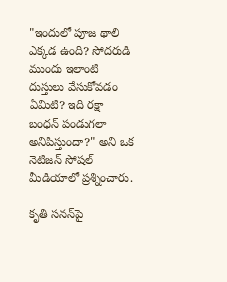"ఇందులో పూజ థాలి ఎక్కడ ఉంది? సోదరుడి ముందు ఇలాంటి దుస్తులు వేసుకోవడం ఏమిటి? ఇది రక్షా బంధన్ పండుగలా అనిపిస్తుందా?" అని ఒక నెటిజన్ సోషల్ మీడియాలో ప్రశ్నించారు.

కృతి సనన్‌పై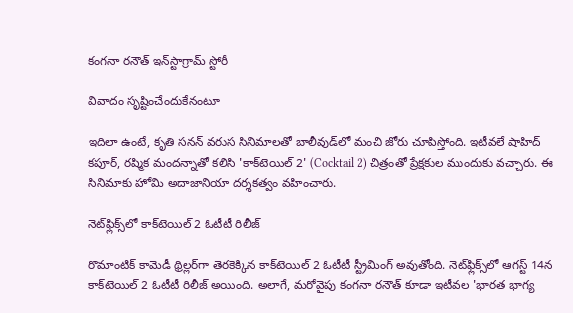కంగనా రనౌత్ ఇన్‌స్టాగ్రామ్ స్టోరీ

వివాదం సృష్టించేందుకేనంటూ

ఇదిలా ఉంటే, కృతి సనన్ వరుస సినిమాలతో బాలీవుడ్‌లో మంచి జోరు చూపిస్తోంది. ఇటీవలే షాహిద్ కపూర్, రష్మిక మందన్నాతో కలిసి 'కాక్‌టెయిల్ 2' (Cocktail 2) చిత్రంతో ప్రేక్షకుల ముందుకు వచ్చారు. ఈ సినిమాకు హోమి అదాజానియా దర్శకత్వం వహించారు.

నెట్‌ఫ్లిక్స్‌లో కాక్‌టెయిల్ 2 ఓటీటీ రిలీజ్

రొమాంటిక్ కామెడీ థ్రిల్లర్‌గా తెరకెక్కిన కాక్‌టెయిల్ 2 ఓటీటీ స్ట్రీమింగ్ అవుతోంది. నెట్‌ఫ్లిక్స్‌లో ఆగస్ట్ 14న కాక్‌టెయిల్ 2 ఓటీటీ రిలీజ్ అయింది. అలాగే, మరోవైపు కంగనా రనౌత్ కూడా ఇటీవల 'భారత భాగ్య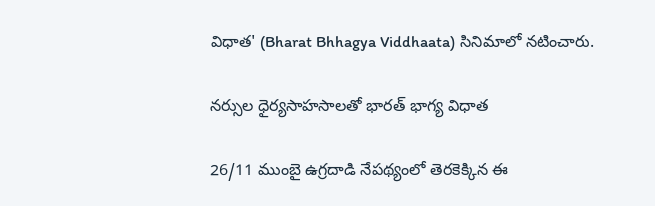విధాత' (Bharat Bhhagya Viddhaata) సినిమాలో నటించారు.

నర్సుల ధైర్యసాహసాలతో భారత్ భాగ్య విధాత

26/11 ముంబై ఉగ్రదాడి నేపథ్యంలో తెరకెక్కిన ఈ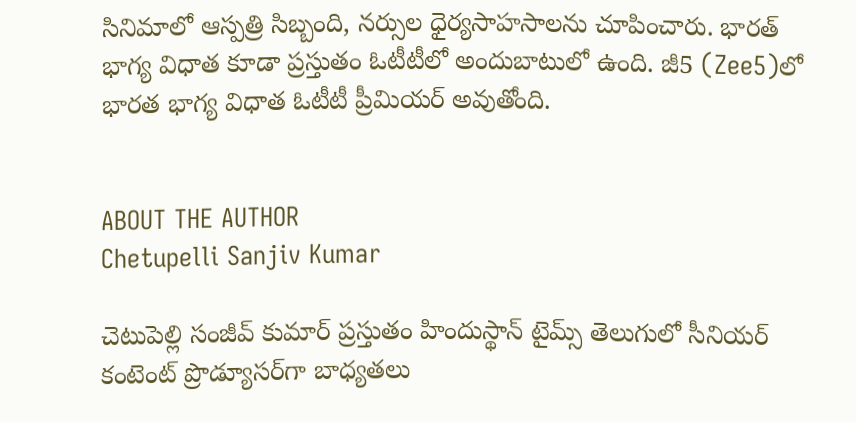సినిమాలో ఆస్పత్రి సిబ్బంది, నర్సుల ధైర్యసాహసాలను చూపించారు. భారత్ భాగ్య విధాత కూడా ప్రస్తుతం ఓటీటీలో అందుబాటులో ఉంది. జీ5 (Zee5)లో భారత భాగ్య విధాత ఓటీటీ ప్రీమియర్ అవుతోంది.


ABOUT THE AUTHOR
Chetupelli Sanjiv Kumar

చెటుపెల్లి సంజీవ్ కుమార్ ప్రస్తుతం హిందుస్థాన్ టైమ్స్ తెలుగులో సీనియర్ కంటెంట్ ప్రొడ్యూసర్‌గా బాధ్యతలు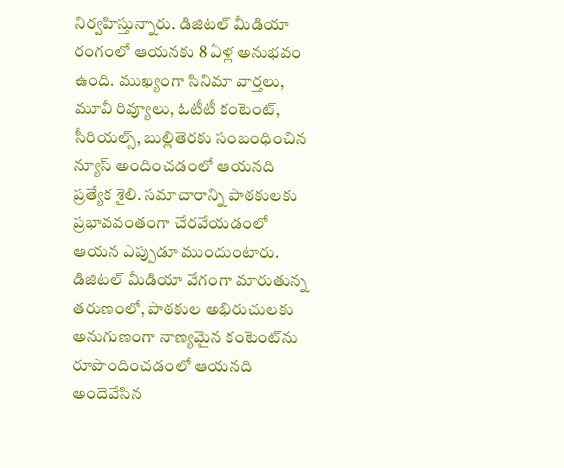నిర్వహిస్తున్నారు. డిజిటల్ మీడియా రంగంలో ఆయనకు 8 ఏళ్ల అనుభవం ఉంది. ముఖ్యంగా సినిమా వార్తలు, మూవీ రివ్యూలు, ఓటీటీ కంటెంట్, సీరియల్స్, బుల్లితెరకు సంబంధించిన న్యూస్ అందించడంలో ఆయనది ప్రత్యేక శైలి. సమాచారాన్ని పాఠకులకు ప్రభావవంతంగా చేరవేయడంలో ఆయన ఎప్పుడూ ముందుంటారు. డిజిటల్ మీడియా వేగంగా మారుతున్న తరుణంలో, పాఠకుల అభిరుచులకు అనుగుణంగా నాణ్యమైన కంటెంట్‌ను రూపొందించడంలో ఆయనది అందెవేసిన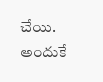చేయి. అందుకే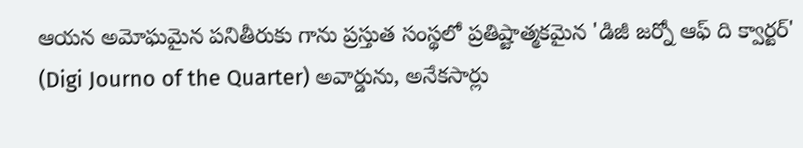ఆయన అమోఘమైన పనితీరుకు గాను ప్రస్తుత సంస్థలో ప్రతిష్టాత్మకమైన 'డిజీ జర్నో ఆఫ్ ది క్వార్టర్' (Digi Journo of the Quarter) అవార్డును, అనేకసార్లు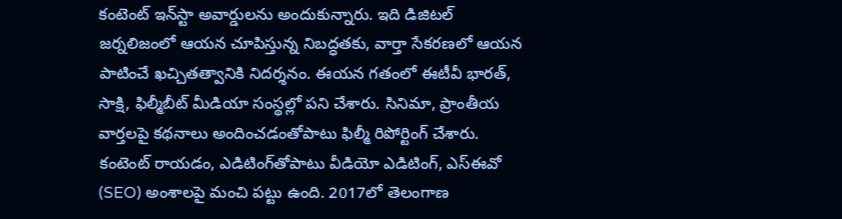కంటెంట్ ఇన్‌స్టా అవార్డులను అందుకున్నారు. ఇది డిజిటల్ జర్నలిజంలో ఆయన చూపిస్తున్న నిబద్ధతకు, వార్తా సేకరణలో ఆయన పాటించే ఖచ్చితత్వానికి నిదర్శనం. ఈయన గతంలో ఈటీవీ భారత్, సాక్షి, ఫిల్మీబీట్ మీడియా సంస్థల్లో పని చేశారు. సినిమా, ప్రాంతీయ వార్తలపై కథనాలు అందించడంతోపాటు ఫిల్మీ రిపోర్టింగ్ చేశారు. కంటెంట్ రాయడం, ఎడిటింగ్‌తోపాటు వీడియో ఎడిటింగ్, ఎస్‌ఈవో (SEO) అంశాలపై మంచి పట్టు ఉంది. 2017లో తెలంగాణ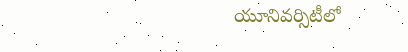యూనివర్సిటీలో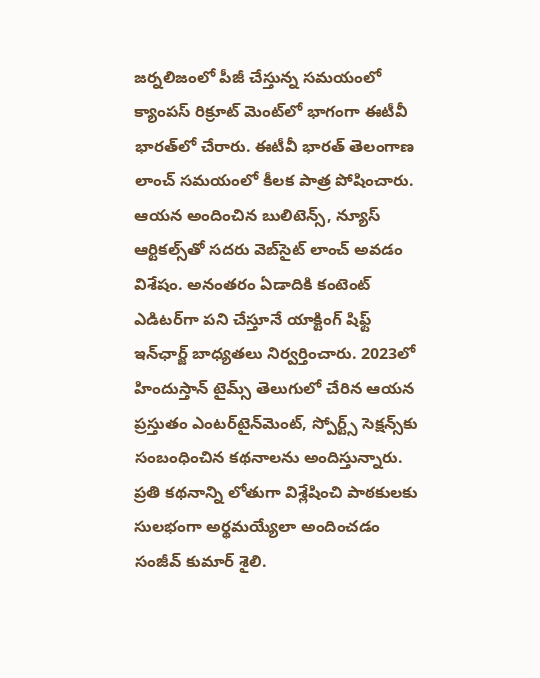జర్నలిజంలో పీజీ చేస్తున్న సమయంలో క్యాంపస్ రిక్రూట్ మెంట్‌లో భాగంగా ఈటీవీ భారత్‌లో చేరారు. ఈటీవీ భారత్ తెలంగాణ లాంచ్ సమయంలో కీలక పాత్ర పోషించారు. ఆయన అందించిన బులిటెన్స్, న్యూస్ ఆర్టికల్స్‌తో సదరు వెబ్‌సైట్ లాంచ్ అవడం విశేషం. అనంతరం ఏడాదికి కంటెంట్ ఎడిటర్‌గా పని చేస్తూనే యాక్టింగ్ షిఫ్ట్ ఇన్‌ఛార్జ్ బాధ్యతలు నిర్వర్తించారు. 2023లో హిందుస్తాన్ టైమ్స్ తెలుగులో చేరిన ఆయన ప్రస్తుతం ఎంటర్‌టైన్‌మెంట్, స్పోర్ట్స్ సెక్షన్స్‌కు సంబంధించిన కథనాలను అందిస్తున్నారు. ప్రతి కథనాన్ని లోతుగా విశ్లేషించి పాఠకులకు సులభంగా అర్థమయ్యేలా అందించడం సంజీవ్ కుమార్ శైలి.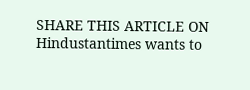SHARE THIS ARTICLE ON
Hindustantimes wants to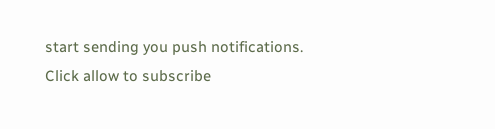start sending you push notifications. Click allow to subscribe